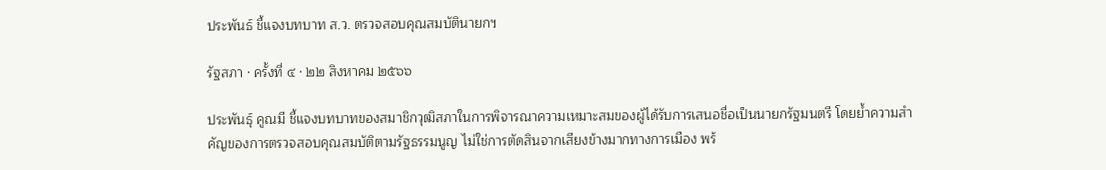ประพันธ์ ชี้แจงบทบาท ส.ว. ตรวจสอบคุณสมบัตินายกฯ

รัฐสภา · ครั้งที่ ๔ · ๒๒ สิงหาคม ๒๕๖๖

ประพันธุ์ คูณมี ชี้แจงบทบาทของสมาชิกวุฒิสภาในการพิจารณาความเหมาะสมของผู้ได้รับการเสนอชื่อเป็นนายกรัฐมนตรี โดยย้ำความสำคัญของการตรวจสอบคุณสมบัติตามรัฐธรรมนูญ ไม่ใช่การตัดสินจากเสียงข้างมากทางการเมือง พร้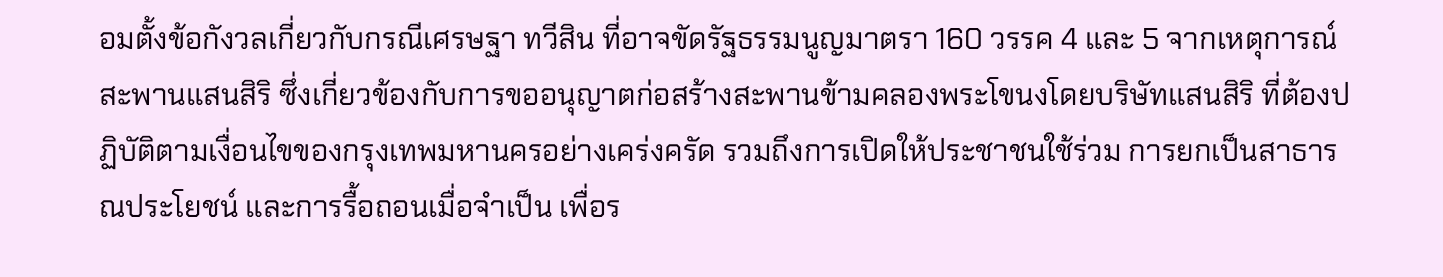อมตั้งข้อกังวลเกี่ยวกับกรณีเศรษฐา ทวีสิน ที่อาจขัดรัฐธรรมนูญมาตรา 160 วรรค 4 และ 5 จากเหตุการณ์สะพานแสนสิริ ซึ่งเกี่ยวข้องกับการขออนุญาตก่อสร้างสะพานข้ามคลองพระโขนงโดยบริษัทแสนสิริ ที่ต้องปฏิบัติตามเงื่อนไขของกรุงเทพมหานครอย่างเคร่งครัด รวมถึงการเปิดให้ประชาชนใช้ร่วม การยกเป็นสาธารณประโยชน์ และการรื้อถอนเมื่อจำเป็น เพื่อร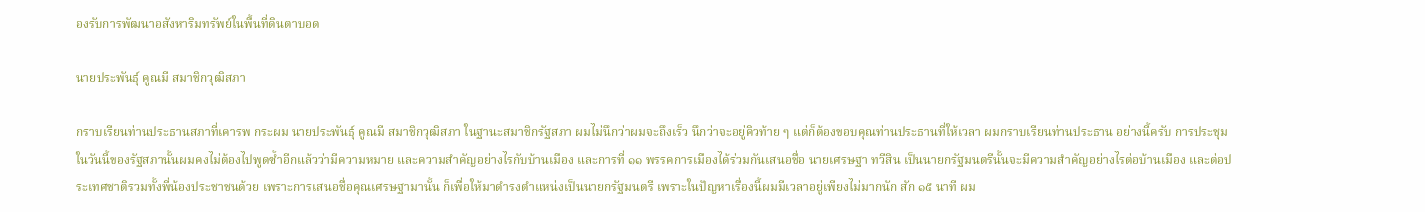องรับการพัฒนาอสังหาริมทรัพย์ในพื้นที่ดินตาบอด

นายประพันธุ์ คูณมี สมาชิกวุฒิสภา

กราบเรียนท่านประธานสภาที่เคารพ กระผม นายประพันธุ์ คูณมี สมาชิกวุฒิสภา ในฐานะสมาชิกรัฐสภา ผมไม่นึกว่าผมจะถึงเร็ว นึกว่าจะอยู่คิวท้าย ๆ แต่ก็ต้องขอบคุณท่านประธานที่ให้เวลา ผมกราบเรียนท่านประธาน อย่างนี้ครับ การประชุมในวันนี้ของรัฐสภานั้นผมคงไม่ต้องไปพูดซ้ำอีกแล้วว่ามีความหมาย และความสำคัญอย่างไรกับบ้านเมือง และการที่ ๑๑ พรรคการเมืองได้ร่วมกันเสนอชื่อ นายเศรษฐา ทวีสิน เป็นนายกรัฐมนตรีนั้นจะมีความสำคัญอย่างไรต่อบ้านเมือง และต่อประเทศชาติรวมทั้งพี่น้องประชาชนด้วย เพราะการเสนอชื่อคุณเศรษฐามานั้น ก็เพื่อให้มาดำรงตำแหน่งเป็นนายกรัฐมนตรี เพราะในปัญหาเรื่องนี้ผมมีเวลาอยู่เพียงไม่มากนัก สัก ๑๕ นาที ผม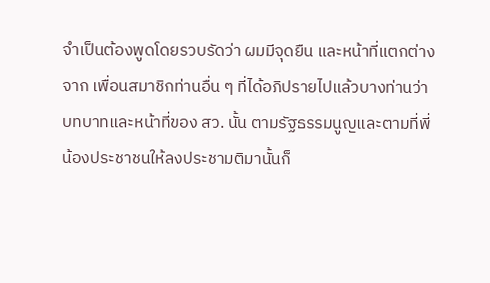จำเป็นต้องพูดโดยรวบรัดว่า ผมมีจุดยืน และหน้าที่แตกต่างจาก เพื่อนสมาชิกท่านอื่น ๆ ที่ได้อภิปรายไปแล้วบางท่านว่าบทบาทและหน้าที่ของ สว. นั้น ตามรัฐธรรมนูญและตามที่พี่น้องประชาชนให้ลงประชามติมานั้นก็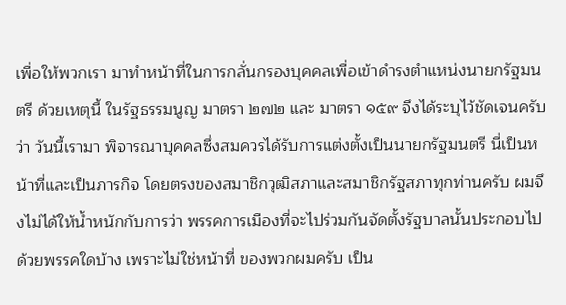เพื่อให้พวกเรา มาทำหน้าที่ในการกลั่นกรองบุคคลเพื่อเข้าดำรงตำแหน่งนายกรัฐมนตรี ด้วยเหตุนี้ ในรัฐธรรมนูญ มาตรา ๒๗๒ และ มาตรา ๑๕๙ จึงได้ระบุไว้ชัดเจนครับว่า วันนี้เรามา พิจารณาบุคคลซึ่งสมควรได้รับการแต่งตั้งเป็นนายกรัฐมนตรี นี่เป็นหน้าที่และเป็นภารกิจ โดยตรงของสมาชิกวุฒิสภาและสมาชิกรัฐสภาทุกท่านครับ ผมจึงไม่ได้ให้น้ำหนักกับการว่า พรรคการเมืองที่จะไปร่วมกันจัดตั้งรัฐบาลนั้นประกอบไปด้วยพรรคใดบ้าง เพราะไม่ใช่หน้าที่ ของพวกผมครับ เป็น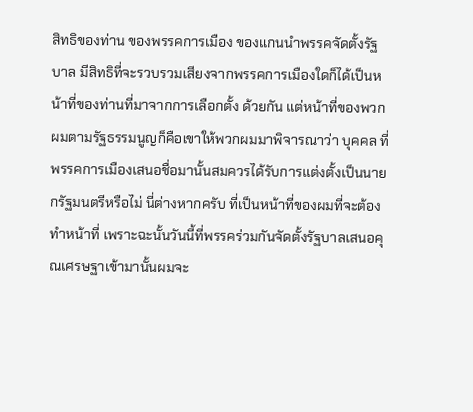สิทธิของท่าน ของพรรคการเมือง ของแกนนำพรรคจัดตั้งรัฐบาล มีสิทธิที่จะรวบรวมเสียงจากพรรคการเมืองใดก็ได้เป็นหน้าที่ของท่านที่มาจากการเลือกตั้ง ด้วยกัน แต่หน้าที่ของพวกผมตามรัฐธรรมนูญก็คือเขาให้พวกผมมาพิจารณาว่า บุคคล ที่พรรคการเมืองเสนอชื่อมานั้นสมควรได้รับการแต่งตั้งเป็นนายกรัฐมนตรีหรือไม่ นี่ต่างหากครับ ที่เป็นหน้าที่ของผมที่จะต้องทำหน้าที่ เพราะฉะนั้นวันนี้ที่พรรคร่วมกันจัดตั้งรัฐบาลเสนอคุณเศรษฐาเข้ามานั้นผมจะ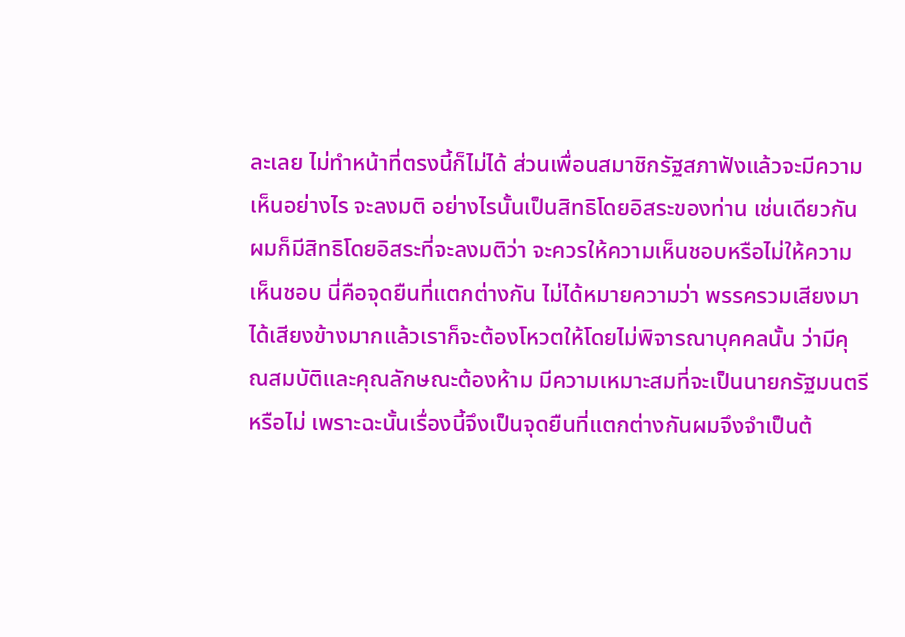ละเลย ไม่ทำหน้าที่ตรงนี้ก็ไม่ได้ ส่วนเพื่อนสมาชิกรัฐสภาฟังแล้วจะมีความเห็นอย่างไร จะลงมติ อย่างไรนั้นเป็นสิทธิโดยอิสระของท่าน เช่นเดียวกันผมก็มีสิทธิโดยอิสระที่จะลงมติว่า จะควรให้ความเห็นชอบหรือไม่ให้ความเห็นชอบ นี่คือจุดยืนที่แตกต่างกัน ไม่ได้หมายความว่า พรรครวมเสียงมาได้เสียงข้างมากแล้วเราก็จะต้องโหวตให้โดยไม่พิจารณาบุคคลนั้น ว่ามีคุณสมบัติและคุณลักษณะต้องห้าม มีความเหมาะสมที่จะเป็นนายกรัฐมนตรีหรือไม่ เพราะฉะนั้นเรื่องนี้จึงเป็นจุดยืนที่แตกต่างกันผมจึงจำเป็นต้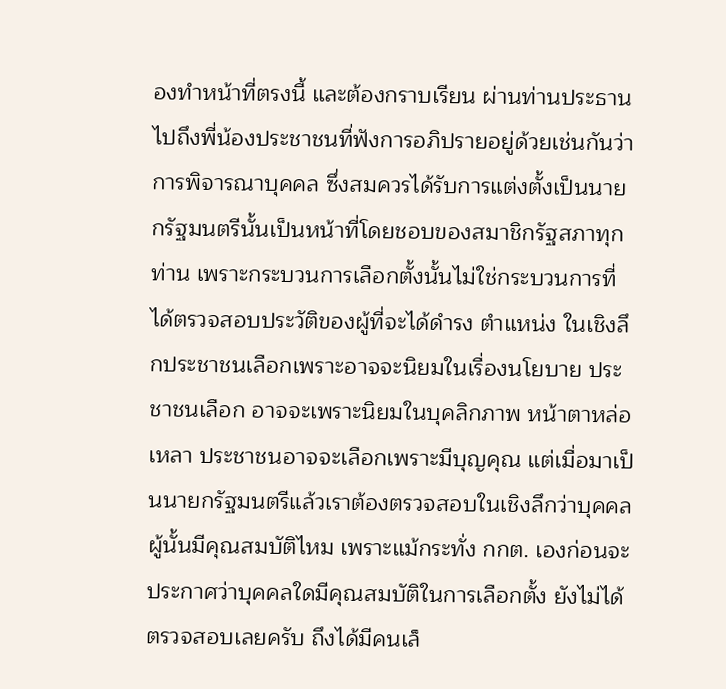องทำหน้าที่ตรงนี้ และต้องกราบเรียน ผ่านท่านประธานไปถึงพี่น้องประชาชนที่ฟังการอภิปรายอยู่ด้วยเช่นกันว่าการพิจารณาบุคคล ซึ่งสมควรได้รับการแต่งตั้งเป็นนายกรัฐมนตรีนั้นเป็นหน้าที่โดยชอบของสมาชิกรัฐสภาทุกท่าน เพราะกระบวนการเลือกตั้งนั้นไม่ใช่กระบวนการที่ได้ตรวจสอบประวัติของผู้ที่จะได้ดำรง ตำแหน่ง ในเชิงลึกประชาชนเลือกเพราะอาจจะนิยมในเรื่องนโยบาย ประชาชนเลือก อาจจะเพราะนิยมในบุคลิกภาพ หน้าตาหล่อเหลา ประชาชนอาจจะเลือกเพราะมีบุญคุณ แต่เมื่อมาเป็นนายกรัฐมนตรีแล้วเราต้องตรวจสอบในเชิงลึกว่าบุคคลผู้นั้นมีคุณสมบัติไหม เพราะแม้กระทั่ง กกต. เองก่อนจะประกาศว่าบุคคลใดมีคุณสมบัติในการเลือกตั้ง ยังไม่ได้ตรวจสอบเลยครับ ถึงได้มีคนเล็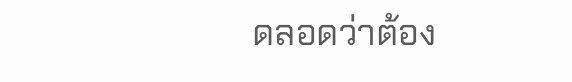ดลอดว่าต้อง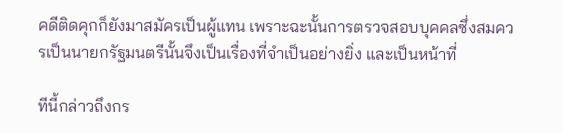คดีติดคุกก็ยังมาสมัครเป็นผู้แทน เพราะฉะนั้นการตรวจสอบบุคคลซึ่งสมควรเป็นนายกรัฐมนตรีนั้นจึงเป็นเรื่องที่จำเป็นอย่างยิ่ง และเป็นหน้าที่

ทีนี้กล่าวถึงกร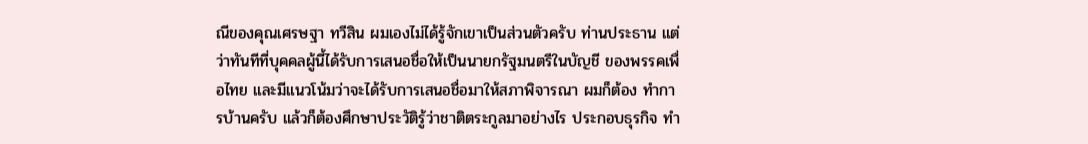ณีของคุณเศรษฐา ทวีสิน ผมเองไม่ได้รู้จักเขาเป็นส่วนตัวครับ ท่านประธาน แต่ว่าทันทีที่บุคคลผู้นี้ได้รับการเสนอชื่อให้เป็นนายกรัฐมนตรีในบัญชี ของพรรคเพื่อไทย และมีแนวโน้มว่าจะได้รับการเสนอชื่อมาให้สภาพิจารณา ผมก็ต้อง ทำการบ้านครับ แล้วก็ต้องศึกษาประวัติรู้ว่าชาติตระกูลมาอย่างไร ประกอบธุรกิจ ทำ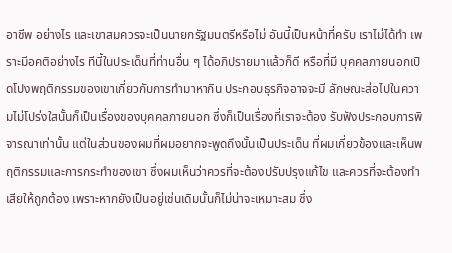อาชีพ อย่างไร และเขาสมควรจะเป็นนายกรัฐมนตรีหรือไม่ อันนี้เป็นหน้าที่ครับ เราไม่ได้ทำ เพราะมีอคติอย่างไร ทีนี้ในประเด็นที่ท่านอื่น ๆ ได้อภิปรายมาแล้วก็ดี หรือที่มี บุคคลภายนอกเปิดโปงพฤติกรรมของเขาเกี่ยวกับการทำมาหากิน ประกอบธุรกิจอาจจะมี ลักษณะส่อไปในความไม่โปร่งใสนั้นก็เป็นเรื่องของบุคคลภายนอก ซึ่งก็เป็นเรื่องที่เราจะต้อง รับฟังประกอบการพิจารณาเท่านั้น แต่ในส่วนของผมที่ผมอยากจะพูดถึงนั้นเป็นประเด็น ที่ผมเกี่ยวข้องและเห็นพฤติกรรมและการกระทำของเขา ซึ่งผมเห็นว่าควรที่จะต้องปรับปรุงแก้ไข และควรที่จะต้องทำเสียให้ถูกต้อง เพราะหากยังเป็นอยู่เช่นเดิมนั้นก็ไม่น่าจะเหมาะสม ซึ่ง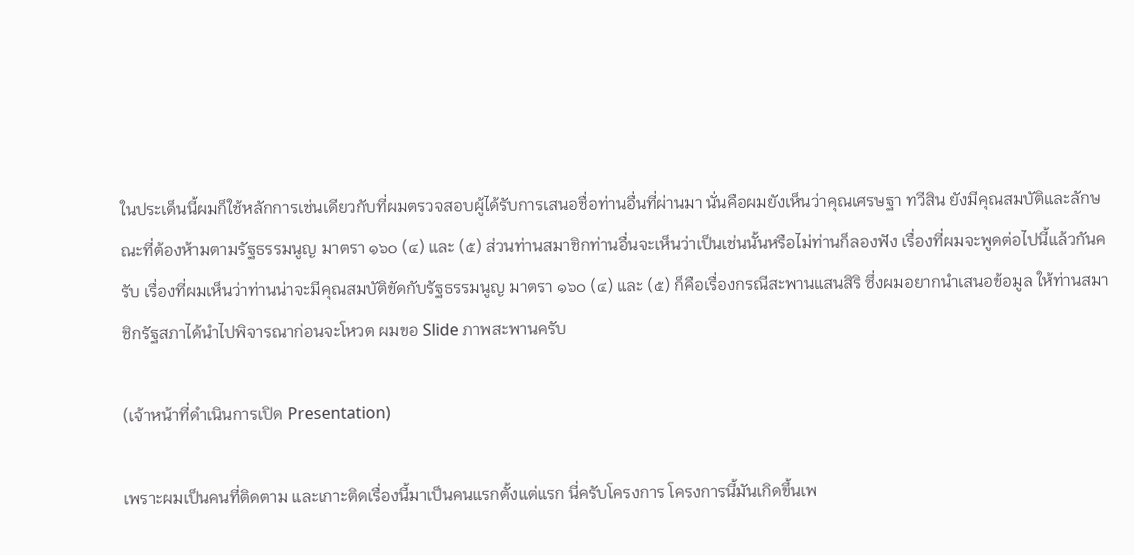ในประเด็นนี้ผมก็ใช้หลักการเช่นเดียวกับที่ผมตรวจสอบผู้ได้รับการเสนอชื่อท่านอื่นที่ผ่านมา นั่นคือผมยังเห็นว่าคุณเศรษฐา ทวีสิน ยังมีคุณสมบัติและลักษณะที่ต้องห้ามตามรัฐธรรมนูญ มาตรา ๑๖๐ (๔) และ (๕) ส่วนท่านสมาชิกท่านอื่นจะเห็นว่าเป็นเช่นนั้นหรือไม่ท่านก็ลองฟัง เรื่องที่ผมจะพูดต่อไปนี้แล้วกันครับ เรื่องที่ผมเห็นว่าท่านน่าจะมีคุณสมบัติขัดกับรัฐธรรมนูญ มาตรา ๑๖๐ (๔) และ (๕) ก็คือเรื่องกรณีสะพานแสนสิริ ซึ่งผมอยากนำเสนอข้อมูล ให้ท่านสมาชิกรัฐสภาได้นำไปพิจารณาก่อนจะโหวต ผมขอ Slide ภาพสะพานครับ

(เจ้าหน้าที่ดำเนินการเปิด Presentation)

เพราะผมเป็นคนที่ติดตาม และเกาะติดเรื่องนี้มาเป็นคนแรกตั้งแต่แรก นี่ครับโครงการ โครงการนี้มันเกิดขึ้นเพ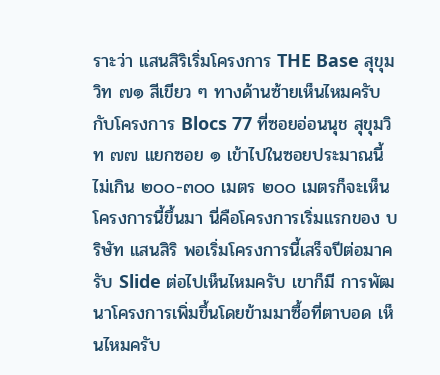ราะว่า แสนสิริเริ่มโครงการ THE Base สุขุมวิท ๗๑ สีเขียว ๆ ทางด้านซ้ายเห็นไหมครับ กับโครงการ Blocs 77 ที่ซอยอ่อนนุช สุขุมวิท ๗๗ แยกซอย ๑ เข้าไปในซอยประมาณนี้ ไม่เกิน ๒๐๐-๓๐๐ เมตร ๒๐๐ เมตรก็จะเห็นโครงการนี้ขึ้นมา นี่คือโครงการเริ่มแรกของ บริษัท แสนสิริ พอเริ่มโครงการนี้เสร็จปีต่อมาครับ Slide ต่อไปเห็นไหมครับ เขาก็มี การพัฒนาโครงการเพิ่มขึ้นโดยข้ามมาซื้อที่ตาบอด เห็นไหมครับ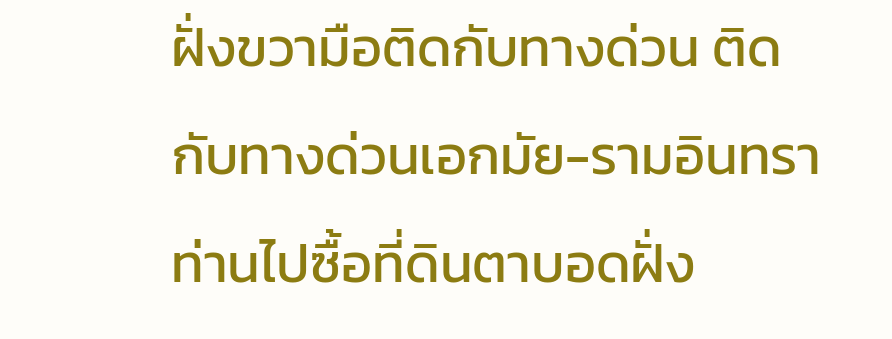ฝั่งขวามือติดกับทางด่วน ติดกับทางด่วนเอกมัย-รามอินทรา ท่านไปซื้อที่ดินตาบอดฝั่ง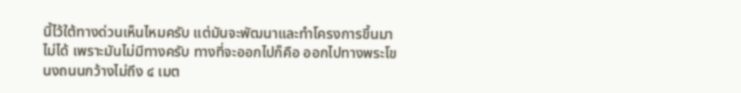นี้ไว้ใต้ทางด่วนเห็นไหมครับ แต่มันจะพัฒนาและทำโครงการขึ้นมาไม่ได้ เพราะมันไม่มีทางครับ ทางที่จะออกไปก็คือ ออกไปทางพระโขนงถนนกว้างไม่ถึง ๔ เมต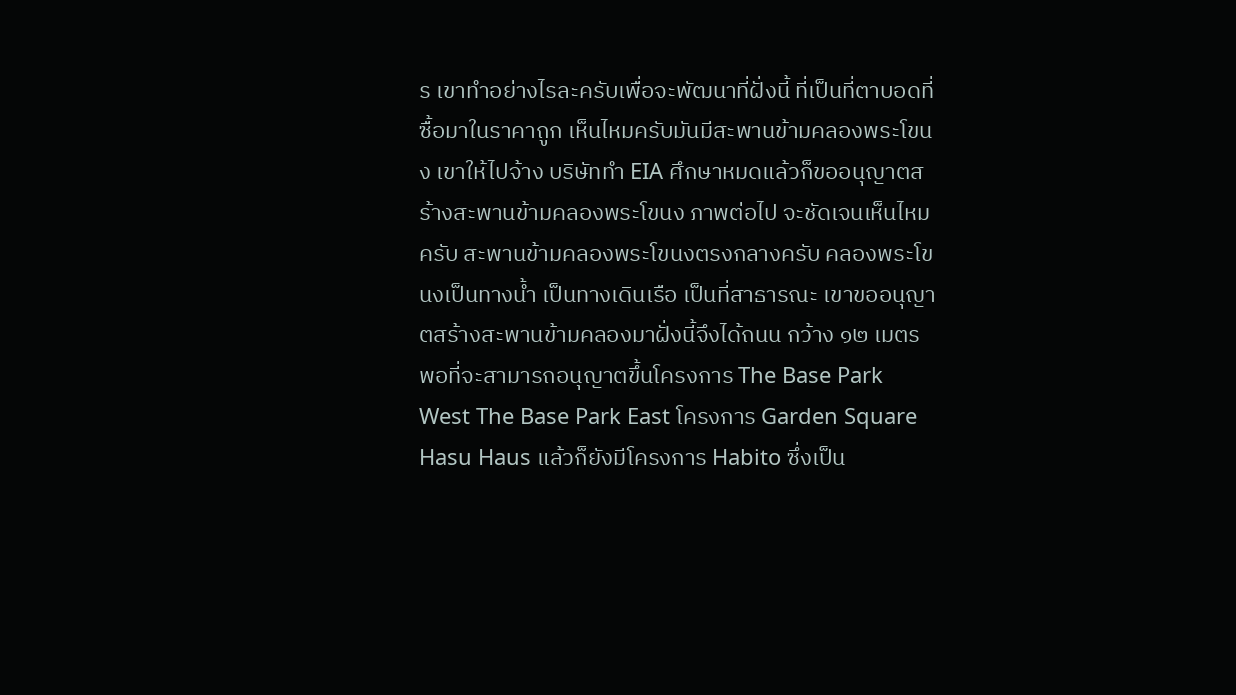ร เขาทำอย่างไรละครับเพื่อจะพัฒนาที่ฝั่งนี้ ที่เป็นที่ตาบอดที่ซื้อมาในราคาถูก เห็นไหมครับมันมีสะพานข้ามคลองพระโขนง เขาให้ไปจ้าง บริษัททำ EIA ศึกษาหมดแล้วก็ขออนุญาตสร้างสะพานข้ามคลองพระโขนง ภาพต่อไป จะชัดเจนเห็นไหมครับ สะพานข้ามคลองพระโขนงตรงกลางครับ คลองพระโขนงเป็นทางน้ำ เป็นทางเดินเรือ เป็นที่สาธารณะ เขาขออนุญาตสร้างสะพานข้ามคลองมาฝั่งนี้จึงได้ถนน กว้าง ๑๒ เมตร พอที่จะสามารถอนุญาตขึ้นโครงการ The Base Park West The Base Park East โครงการ Garden Square Hasu Haus แล้วก็ยังมีโครงการ Habito ซึ่งเป็น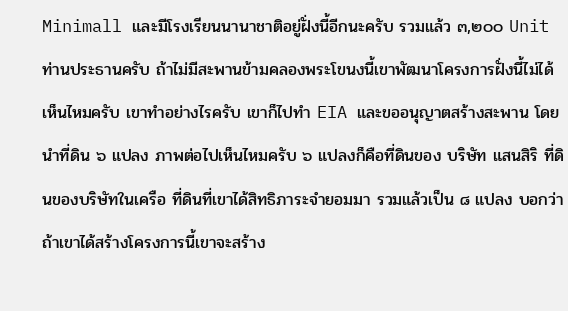Minimall และมีโรงเรียนนานาชาติอยู่ฝั่งนี้อีกนะครับ รวมแล้ว ๓,๒๐๐ Unit ท่านประธานครับ ถ้าไม่มีสะพานข้ามคลองพระโขนงนี้เขาพัฒนาโครงการฝั่งนี้ไม่ได้ เห็นไหมครับ เขาทำอย่างไรครับ เขาก็ไปทำ EIA และขออนุญาตสร้างสะพาน โดยนำที่ดิน ๖ แปลง ภาพต่อไปเห็นไหมครับ ๖ แปลงก็คือที่ดินของ บริษัท แสนสิริ ที่ดินของบริษัทในเครือ ที่ดินที่เขาได้สิทธิภาระจำยอมมา รวมแล้วเป็น ๘ แปลง บอกว่าถ้าเขาได้สร้างโครงการนี้เขาจะสร้าง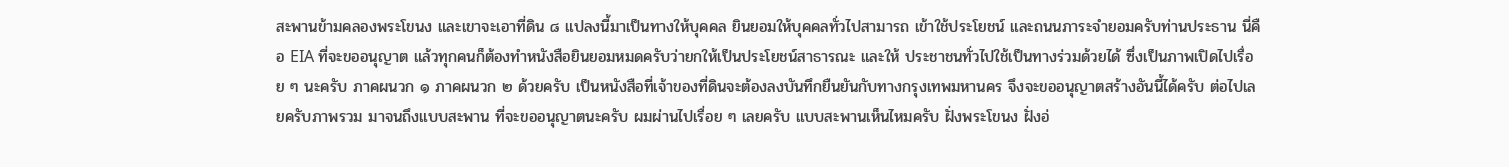สะพานข้ามคลองพระโขนง และเขาจะเอาที่ดิน ๘ แปลงนี้มาเป็นทางให้บุคคล ยินยอมให้บุคคลทั่วไปสามารถ เข้าใช้ประโยชน์ และถนนภาระจำยอมครับท่านประธาน นี่คือ EIA ที่จะขออนุญาต แล้วทุกคนก็ต้องทำหนังสือยินยอมหมดครับว่ายกให้เป็นประโยชน์สาธารณะ และให้ ประชาชนทั่วไปใช้เป็นทางร่วมด้วยได้ ซึ่งเป็นภาพเปิดไปเรื่อย ๆ นะครับ ภาคผนวก ๑ ภาคผนวก ๒ ด้วยครับ เป็นหนังสือที่เจ้าของที่ดินจะต้องลงบันทึกยืนยันกับทางกรุงเทพมหานคร จึงจะขออนุญาตสร้างอันนี้ได้ครับ ต่อไปเลยครับภาพรวม มาจนถึงแบบสะพาน ที่จะขออนุญาตนะครับ ผมผ่านไปเรื่อย ๆ เลยครับ แบบสะพานเห็นไหมครับ ฝั่งพระโขนง ฝั่งอ่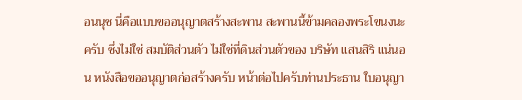อนนุช นี่คือแบบขออนุญาตสร้างสะพาน สะพานนี้ข้ามคลองพระโขนงนะครับ ซึ่งไม่ใช่ สมบัติส่วนตัว ไม่ใช่ที่ดินส่วนตัวของ บริษัท แสนสิริ แน่นอน หนังสือขออนุญาตก่อสร้างครับ หน้าต่อไปครับท่านประธาน ใบอนุญา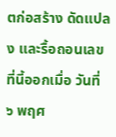ตก่อสร้าง ดัดแปลง และรื้อถอนเลขที่นี้ออกเมื่อ วันที่ ๖ พฤศ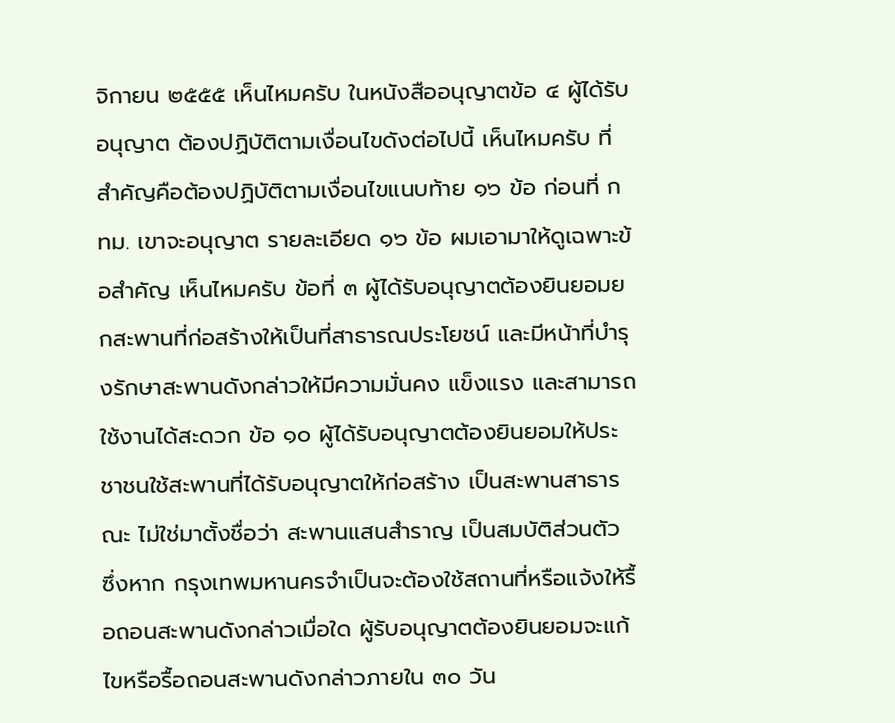จิกายน ๒๕๕๕ เห็นไหมครับ ในหนังสืออนุญาตข้อ ๔ ผู้ได้รับอนุญาต ต้องปฏิบัติตามเงื่อนไขดังต่อไปนี้ เห็นไหมครับ ที่สำคัญคือต้องปฏิบัติตามเงื่อนไขแนบท้าย ๑๖ ข้อ ก่อนที่ กทม. เขาจะอนุญาต รายละเอียด ๑๖ ข้อ ผมเอามาให้ดูเฉพาะข้อสำคัญ เห็นไหมครับ ข้อที่ ๓ ผู้ได้รับอนุญาตต้องยินยอมยกสะพานที่ก่อสร้างให้เป็นที่สาธารณประโยชน์ และมีหน้าที่บำรุงรักษาสะพานดังกล่าวให้มีความมั่นคง แข็งแรง และสามารถใช้งานได้สะดวก ข้อ ๑๐ ผู้ได้รับอนุญาตต้องยินยอมให้ประชาชนใช้สะพานที่ได้รับอนุญาตให้ก่อสร้าง เป็นสะพานสาธารณะ ไม่ใช่มาตั้งชื่อว่า สะพานแสนสำราญ เป็นสมบัติส่วนตัว ซึ่งหาก กรุงเทพมหานครจำเป็นจะต้องใช้สถานที่หรือแจ้งให้รื้อถอนสะพานดังกล่าวเมื่อใด ผู้รับอนุญาตต้องยินยอมจะแก้ไขหรือรื้อถอนสะพานดังกล่าวภายใน ๓๐ วัน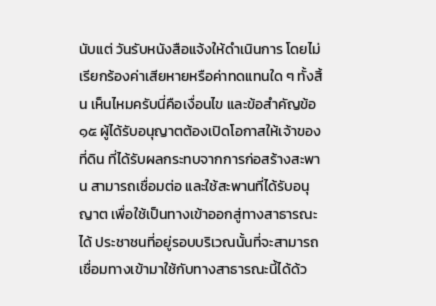นับแต่ วันรับหนังสือแจ้งให้ดำเนินการ โดยไม่เรียกร้องค่าเสียหายหรือค่าทดแทนใด ๆ ทั้งสิ้น เห็นไหมครับนี่คือเงื่อนไข และข้อสำคัญข้อ ๑๕ ผู้ได้รับอนุญาตต้องเปิดโอกาสให้เจ้าของที่ดิน ที่ได้รับผลกระทบจากการก่อสร้างสะพาน สามารถเชื่อมต่อ และใช้สะพานที่ได้รับอนุญาต เพื่อใช้เป็นทางเข้าออกสู่ทางสาธารณะได้ ประชาชนที่อยู่รอบบริเวณนั้นที่จะสามารถ เชื่อมทางเข้ามาใช้กับทางสาธารณะนี้ได้ด้ว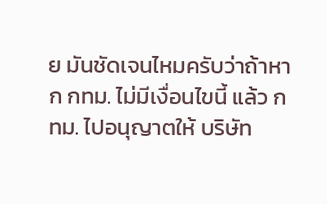ย มันชัดเจนไหมครับว่าถ้าหาก กทม. ไม่มีเงื่อนไขนี้ แล้ว กทม. ไปอนุญาตให้ บริษัท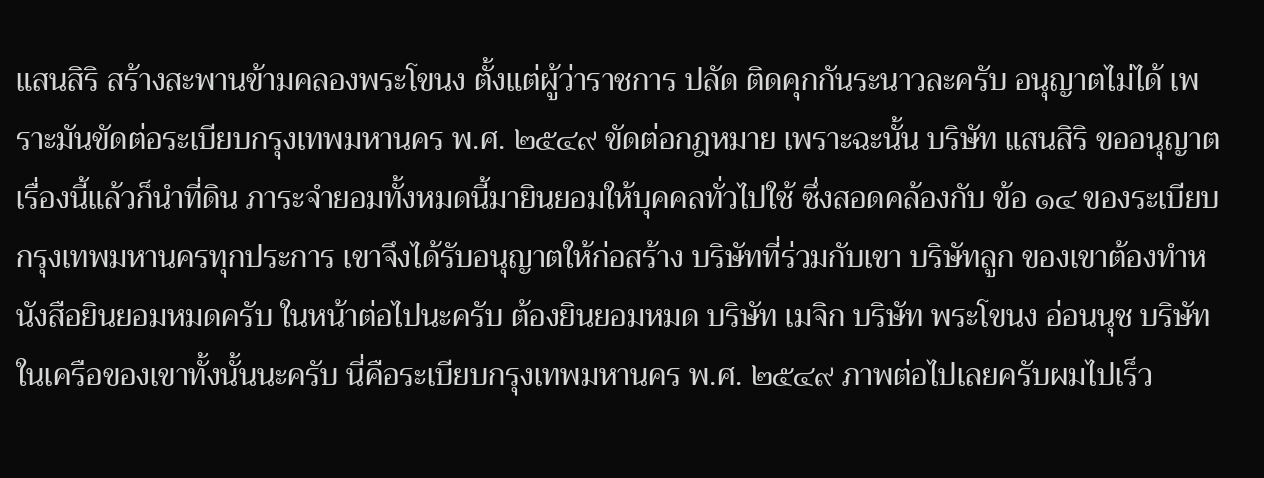แสนสิริ สร้างสะพานข้ามคลองพระโขนง ตั้งแต่ผู้ว่าราชการ ปลัด ติดคุกกันระนาวละครับ อนุญาตไม่ได้ เพราะมันขัดต่อระเบียบกรุงเทพมหานคร พ.ศ. ๒๕๔๙ ขัดต่อกฎหมาย เพราะฉะนั้น บริษัท แสนสิริ ขออนุญาตเรื่องนี้แล้วก็นำที่ดิน ภาระจำยอมทั้งหมดนี้มายินยอมให้บุคคลทั่วไปใช้ ซึ่งสอดคล้องกับ ข้อ ๑๔ ของระเบียบ กรุงเทพมหานครทุกประการ เขาจึงได้รับอนุญาตให้ก่อสร้าง บริษัทที่ร่วมกับเขา บริษัทลูก ของเขาต้องทำหนังสือยินยอมหมดครับ ในหน้าต่อไปนะครับ ต้องยินยอมหมด บริษัท เมจิก บริษัท พระโขนง อ่อนนุช บริษัทในเครือของเขาทั้งนั้นนะครับ นี่คือระเบียบกรุงเทพมหานคร พ.ศ. ๒๕๔๙ ภาพต่อไปเลยครับผมไปเร็ว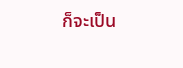ก็จะเป็น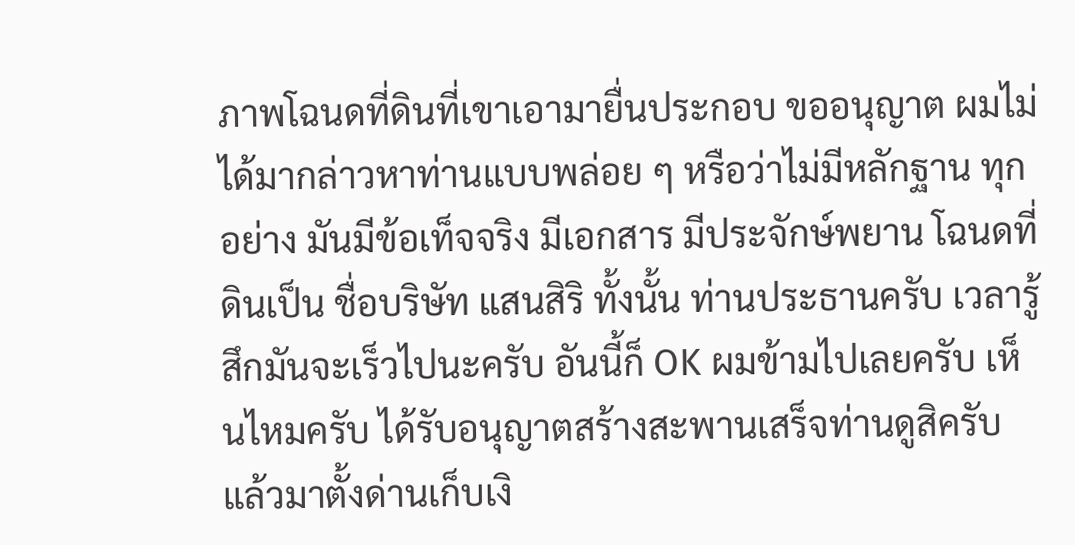ภาพโฉนดที่ดินที่เขาเอามายื่นประกอบ ขออนุญาต ผมไม่ได้มากล่าวหาท่านแบบพล่อย ๆ หรือว่าไม่มีหลักฐาน ทุกอย่าง มันมีข้อเท็จจริง มีเอกสาร มีประจักษ์พยาน โฉนดที่ดินเป็น ชื่อบริษัท แสนสิริ ทั้งนั้น ท่านประธานครับ เวลารู้สึกมันจะเร็วไปนะครับ อันนี้ก็ OK ผมข้ามไปเลยครับ เห็นไหมครับ ได้รับอนุญาตสร้างสะพานเสร็จท่านดูสิครับ แล้วมาตั้งด่านเก็บเงิ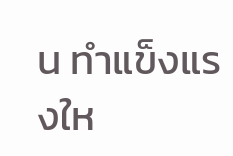น ทำแข็งแรงให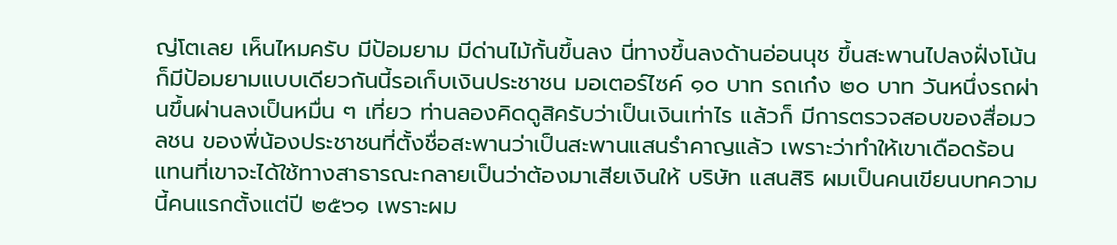ญ่โตเลย เห็นไหมครับ มีป้อมยาม มีด่านไม้กั้นขึ้นลง นี่ทางขึ้นลงด้านอ่อนนุช ขึ้นสะพานไปลงฝั่งโน้น ก็มีป้อมยามแบบเดียวกันนี้รอเก็บเงินประชาชน มอเตอร์ไซค์ ๑๐ บาท รถเก๋ง ๒๐ บาท วันหนึ่งรถผ่านขึ้นผ่านลงเป็นหมื่น ๆ เที่ยว ท่านลองคิดดูสิครับว่าเป็นเงินเท่าไร แล้วก็ มีการตรวจสอบของสื่อมวลชน ของพี่น้องประชาชนที่ตั้งชื่อสะพานว่าเป็นสะพานแสนรำคาญแล้ว เพราะว่าทำให้เขาเดือดร้อน แทนที่เขาจะได้ใช้ทางสาธารณะกลายเป็นว่าต้องมาเสียเงินให้ บริษัท แสนสิริ ผมเป็นคนเขียนบทความนี้คนแรกตั้งแต่ปี ๒๕๖๑ เพราะผม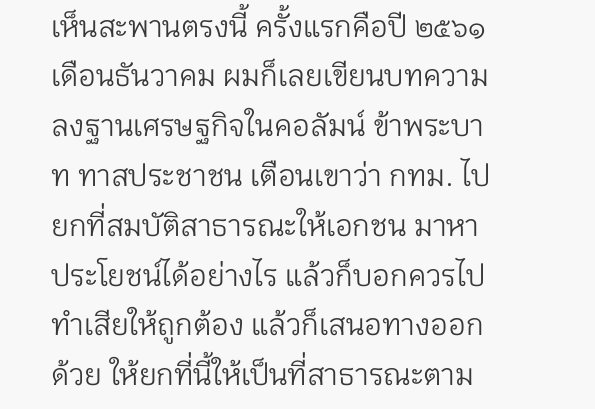เห็นสะพานตรงนี้ ครั้งแรกคือปี ๒๕๖๑ เดือนธันวาคม ผมก็เลยเขียนบทความลงฐานเศรษฐกิจในคอลัมน์ ข้าพระบาท ทาสประชาชน เตือนเขาว่า กทม. ไปยกที่สมบัติสาธารณะให้เอกชน มาหาประโยชน์ได้อย่างไร แล้วก็บอกควรไปทำเสียให้ถูกต้อง แล้วก็เสนอทางออกด้วย ให้ยกที่นี้ให้เป็นที่สาธารณะตาม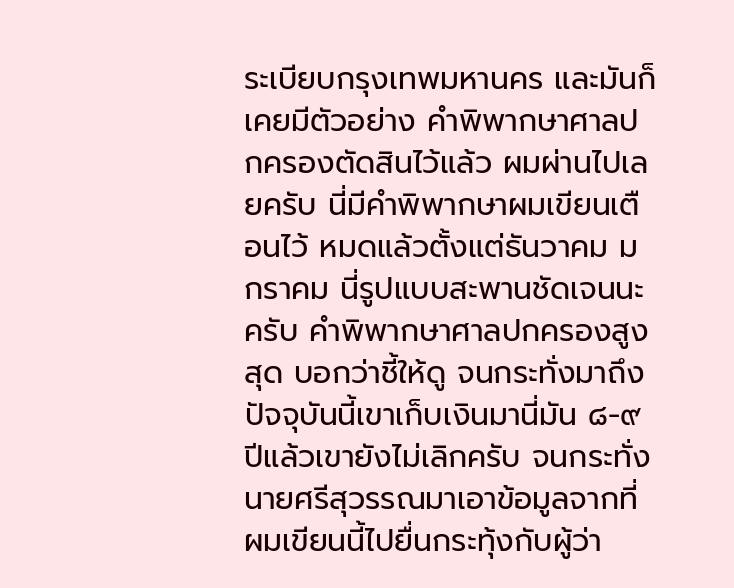ระเบียบกรุงเทพมหานคร และมันก็เคยมีตัวอย่าง คำพิพากษาศาลปกครองตัดสินไว้แล้ว ผมผ่านไปเลยครับ นี่มีคำพิพากษาผมเขียนเตือนไว้ หมดแล้วตั้งแต่ธันวาคม มกราคม นี่รูปแบบสะพานชัดเจนนะครับ คำพิพากษาศาลปกครองสูงสุด บอกว่าชี้ให้ดู จนกระทั่งมาถึงปัจจุบันนี้เขาเก็บเงินมานี่มัน ๘-๙ ปีแล้วเขายังไม่เลิกครับ จนกระทั่งนายศรีสุวรรณมาเอาข้อมูลจากที่ผมเขียนนี้ไปยื่นกระทุ้งกับผู้ว่า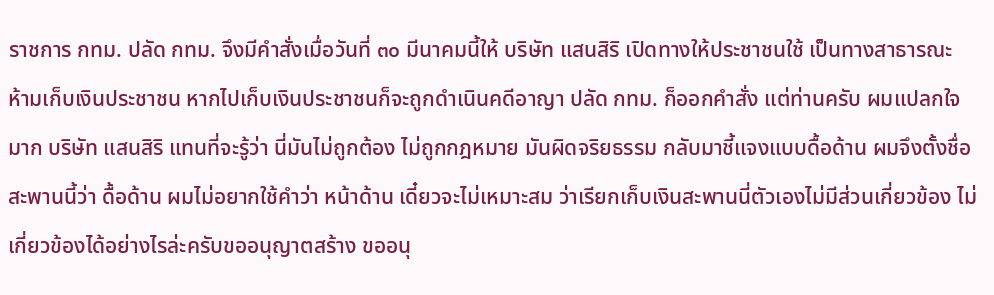ราชการ กทม. ปลัด กทม. จึงมีคำสั่งเมื่อวันที่ ๓๐ มีนาคมนี้ให้ บริษัท แสนสิริ เปิดทางให้ประชาชนใช้ เป็นทางสาธารณะ ห้ามเก็บเงินประชาชน หากไปเก็บเงินประชาชนก็จะถูกดำเนินคดีอาญา ปลัด กทม. ก็ออกคำสั่ง แต่ท่านครับ ผมแปลกใจมาก บริษัท แสนสิริ แทนที่จะรู้ว่า นี่มันไม่ถูกต้อง ไม่ถูกกฎหมาย มันผิดจริยธรรม กลับมาชี้แจงแบบดื้อด้าน ผมจึงตั้งชื่อสะพานนี้ว่า ดื้อด้าน ผมไม่อยากใช้คำว่า หน้าด้าน เดี๋ยวจะไม่เหมาะสม ว่าเรียกเก็บเงินสะพานนี่ตัวเองไม่มีส่วนเกี่ยวข้อง ไม่เกี่ยวข้องได้อย่างไรล่ะครับขออนุญาตสร้าง ขออนุ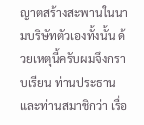ญาตสร้างสะพานในนามบริษัทตัวเองทั้งนั้น ด้วยเหตุนี้ครับผมจึงกราบเรียน ท่านประธานและท่านสมาชิกว่า เรื่อ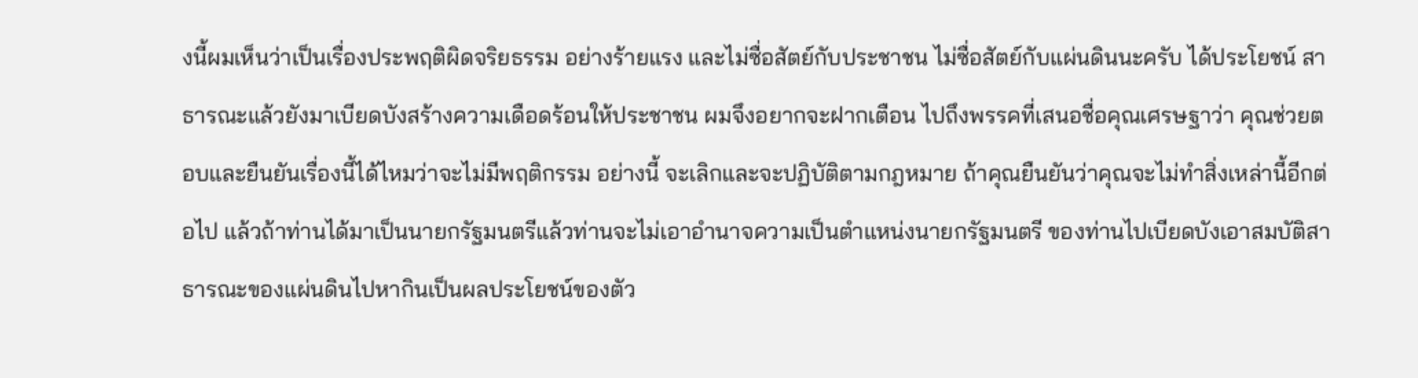งนี้ผมเห็นว่าเป็นเรื่องประพฤติผิดจริยธรรม อย่างร้ายแรง และไม่ซื่อสัตย์กับประชาชน ไม่ซื่อสัตย์กับแผ่นดินนะครับ ได้ประโยชน์ สาธารณะแล้วยังมาเบียดบังสร้างความเดือดร้อนให้ประชาชน ผมจึงอยากจะฝากเตือน ไปถึงพรรคที่เสนอชื่อคุณเศรษฐาว่า คุณช่วยตอบและยืนยันเรื่องนี้ได้ไหมว่าจะไม่มีพฤติกรรม อย่างนี้ จะเลิกและจะปฏิบัติตามกฎหมาย ถ้าคุณยืนยันว่าคุณจะไม่ทำสิ่งเหล่านี้อีกต่อไป แล้วถ้าท่านได้มาเป็นนายกรัฐมนตรีแล้วท่านจะไม่เอาอำนาจความเป็นตำแหน่งนายกรัฐมนตรี ของท่านไปเบียดบังเอาสมบัติสาธารณะของแผ่นดินไปหากินเป็นผลประโยชน์ของตัว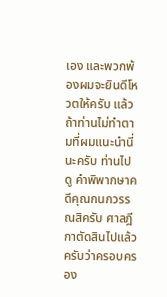เอง และพวกพ้องผมจะยินดีโหวตให้ครับ แล้วถ้าท่านไม่ทำตามที่ผมแนะนำนี่นะครับ ท่านไปดู คำพิพากษาคดีคุณกนกวรรณสิครับ ศาลฎีกาตัดสินไปแล้วครับว่าครอบครอง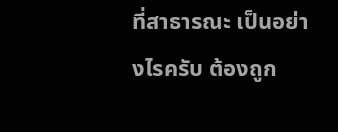ที่สาธารณะ เป็นอย่างไรครับ ต้องถูก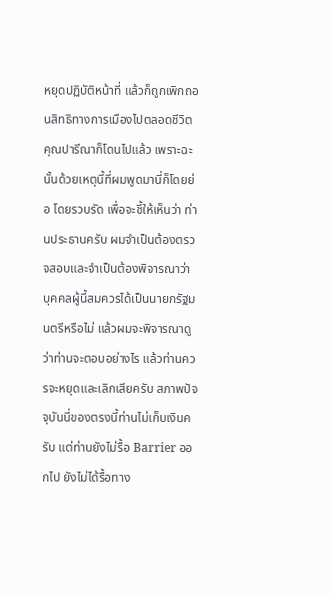หยุดปฏิบัติหน้าที่ แล้วก็ถูกเพิกถอนสิทธิทางการเมืองไปตลอดชีวิต คุณปารีณาก็โดนไปแล้ว เพราะฉะนั้นด้วยเหตุนี้ที่ผมพูดมานี่ก็โดยย่อ โดยรวบรัด เพื่อจะชี้ให้เห็นว่า ท่านประธานครับ ผมจำเป็นต้องตรวจสอบและจำเป็นต้องพิจารณาว่า บุคคลผู้นี้สมควรได้เป็นนายกรัฐมนตรีหรือไม่ แล้วผมจะพิจารณาดูว่าท่านจะตอบอย่างไร แล้วท่านควรจะหยุดและเลิกเสียครับ สภาพปัจจุบันนี่ของตรงนี้ท่านไม่เก็บเงินครับ แต่ท่านยังไม่รื้อ Barrier ออกไป ยังไม่ได้รื้อทาง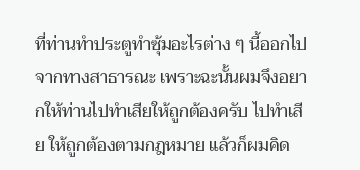ที่ท่านทำประตูทำซุ้มอะไรต่าง ๆ นี้ออกไป จากทางสาธารณะ เพราะฉะนั้นผมจึงอยากให้ท่านไปทำเสียให้ถูกต้องครับ ไปทำเสีย ให้ถูกต้องตามกฎหมาย แล้วก็ผมคิด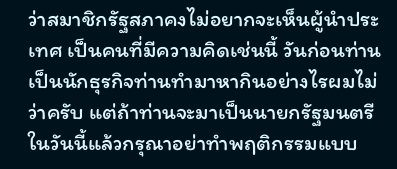ว่าสมาชิกรัฐสภาคงไม่อยากจะเห็นผู้นำประเทศ เป็นคนที่มีความคิดเช่นนี้ วันก่อนท่านเป็นนักธุรกิจท่านทำมาหากินอย่างไรผมไม่ว่าครับ แต่ถ้าท่านจะมาเป็นนายกรัฐมนตรีในวันนี้แล้วกรุณาอย่าทำพฤติกรรมแบบ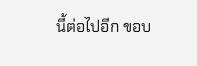นี้ต่อไปอีก ขอบ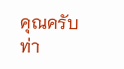คุณครับท่า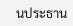นประธาน